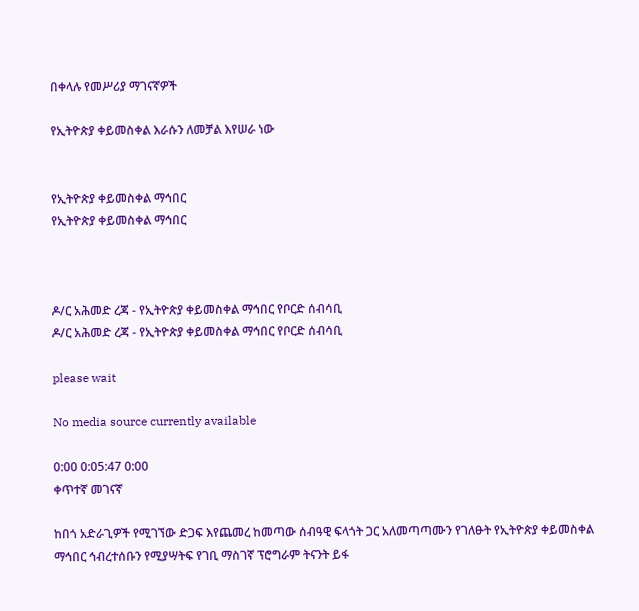በቀላሉ የመሥሪያ ማገናኛዎች

የኢትዮጵያ ቀይመስቀል እራሱን ለመቻል እየሠራ ነው


የኢትዮጵያ ቀይመስቀል ማኅበር
የኢትዮጵያ ቀይመስቀል ማኅበር



ዶ/ር አሕመድ ረጃ - የኢትዮጵያ ቀይመስቀል ማኅበር የቦርድ ሰብሳቢ
ዶ/ር አሕመድ ረጃ - የኢትዮጵያ ቀይመስቀል ማኅበር የቦርድ ሰብሳቢ

please wait

No media source currently available

0:00 0:05:47 0:00
ቀጥተኛ መገናኛ

ከበጎ አድራጊዎች የሚገኘው ድጋፍ እየጨመረ ከመጣው ሰብዓዊ ፍላጎት ጋር አለመጣጣሙን የገለፁት የኢትዮጵያ ቀይመስቀል ማኅበር ኅብረተሰቡን የሚያሣትፍ የገቢ ማስገኛ ፕሮግራም ትናንት ይፋ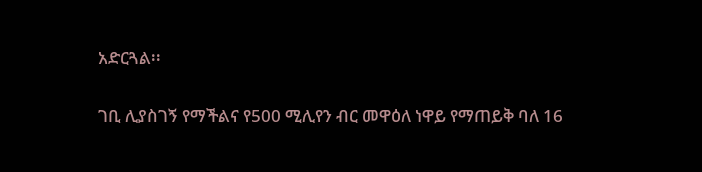አድርጓል፡፡

ገቢ ሊያስገኝ የማችልና የ500 ሚሊየን ብር መዋዕለ ነዋይ የማጠይቅ ባለ 16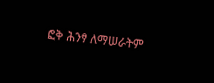ፎቅ ሕንፃ ለማሠራትም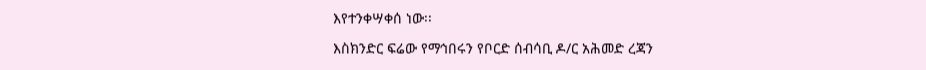እየተንቀሣቀሰ ነው፡፡

እስክንድር ፍሬው የማኅበሩን የቦርድ ሰብሳቢ ዶ/ር አሕመድ ረጃን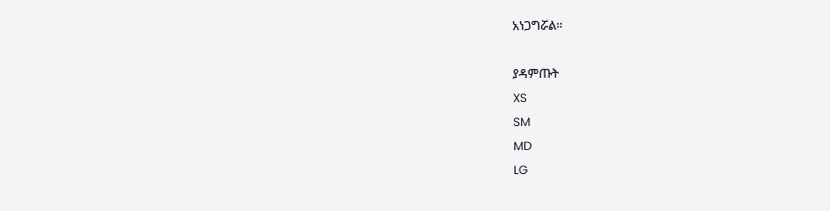አነጋግሯል፡፡

ያዳምጡት
XS
SM
MD
LG